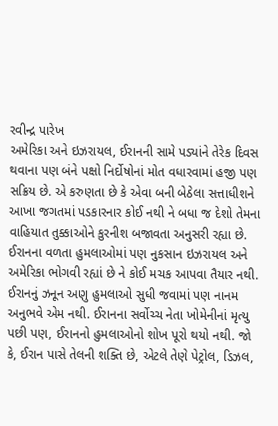રવીન્દ્ર પારેખ
અમેરિકા અને ઇઝરાયલ, ઈરાનની સામે પડ્યાંને તેરેક દિવસ થવાના પણ બંને પક્ષો નિર્દોષોનાં મોત વધારવામાં હજી પણ સક્રિય છે. એ કરુણતા છે કે એવા બની બેઠેલા સત્તાધીશને આખા જગતમાં પડકારનાર કોઈ નથી ને બધા જ દેશો તેમના વાહિયાત તુક્કાઓને કુરનીશ બજાવતા અનુસરી રહ્યા છે. ઈરાનના વળતા હુમલાઓમાં પણ નુકસાન ઇઝરાયલ અને અમેરિકા ભોગવી રહ્યાં છે ને કોઈ મચક આપવા તૈયાર નથી. ઈરાનનું ઝનૂન અણુ હુમલાઓ સુધી જવામાં પણ નાનમ અનુભવે એમ નથી. ઈરાનના સર્વોચ્ચ નેતા ખોમેનીનાં મૃત્યુ પછી પણ, ઈરાનનો હુમલાઓનો શોખ પૂરો થયો નથી. જો કે, ઈરાન પાસે તેલની શક્તિ છે, એટલે તેણે પેટ્રોલ, ડિઝલ,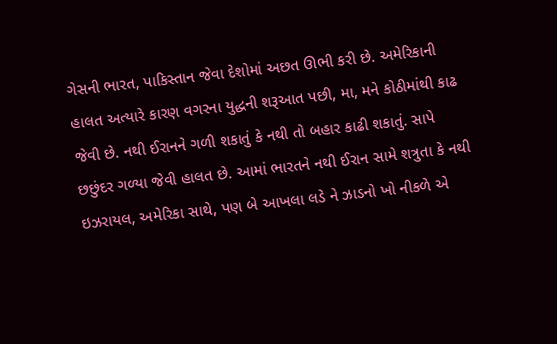ગેસની ભારત, પાકિસ્તાન જેવા દેશોમાં અછત ઊભી કરી છે. અમેરિકાની હાલત અત્યારે કારણ વગરના યુદ્ધની શરૂઆત પછી, મા, મને કોઠીમાંથી કાઢ જેવી છે. નથી ઈરાનને ગળી શકાતું કે નથી તો બહાર કાઢી શકાતું. સાપે છછુંદર ગળ્યા જેવી હાલત છે. આમાં ભારતને નથી ઈરાન સામે શત્રુતા કે નથી ઇઝરાયલ, અમેરિકા સાથે, પણ બે આખલા લડે ને ઝાડનો ખો નીકળે એ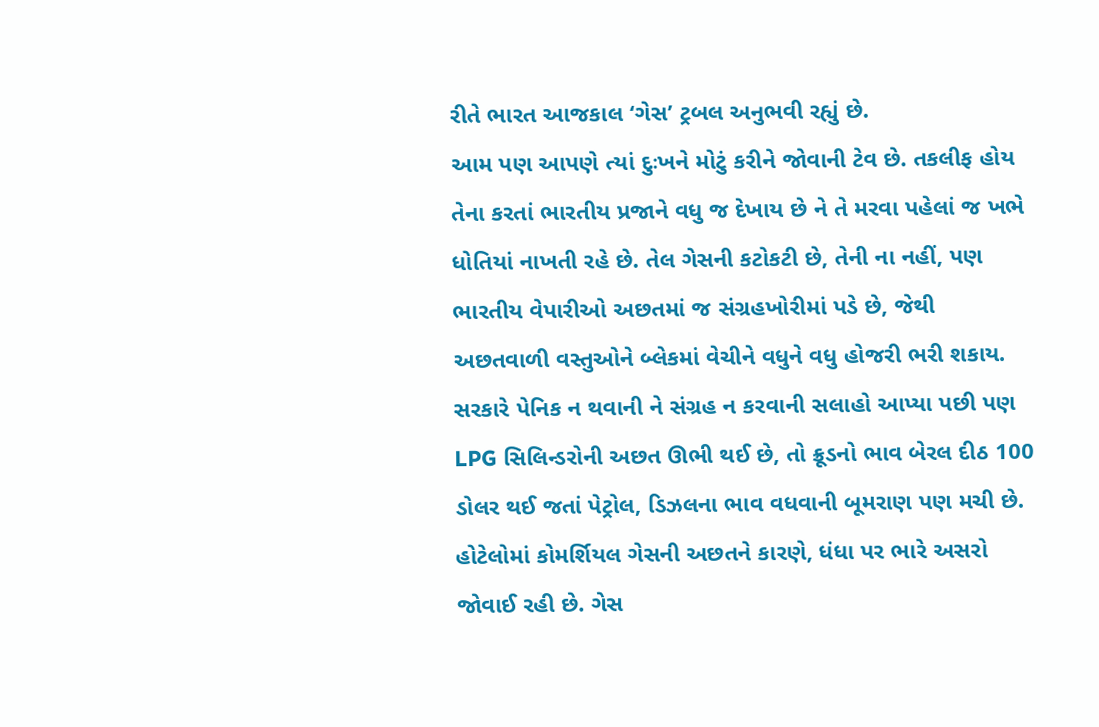રીતે ભારત આજકાલ ‘ગેસ’ ટ્રબલ અનુભવી રહ્યું છે.
આમ પણ આપણે ત્યાં દુઃખને મોટું કરીને જોવાની ટેવ છે. તકલીફ હોય તેના કરતાં ભારતીય પ્રજાને વધુ જ દેખાય છે ને તે મરવા પહેલાં જ ખભે ધોતિયાં નાખતી રહે છે. તેલ ગેસની કટોકટી છે, તેની ના નહીં, પણ ભારતીય વેપારીઓ અછતમાં જ સંગ્રહખોરીમાં પડે છે, જેથી અછતવાળી વસ્તુઓને બ્લેકમાં વેચીને વધુને વધુ હોજરી ભરી શકાય. સરકારે પેનિક ન થવાની ને સંગ્રહ ન કરવાની સલાહો આપ્યા પછી પણ LPG સિલિન્ડરોની અછત ઊભી થઈ છે, તો ક્રૂડનો ભાવ બેરલ દીઠ 100 ડોલર થઈ જતાં પેટ્રોલ, ડિઝલના ભાવ વધવાની બૂમરાણ પણ મચી છે. હોટેલોમાં કોમર્શિયલ ગેસની અછતને કારણે, ધંધા પર ભારે અસરો જોવાઈ રહી છે. ગેસ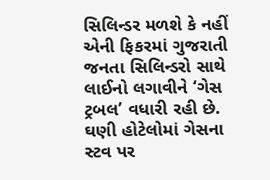સિલિન્ડર મળશે કે નહીં એની ફિકરમાં ગુજરાતી જનતા સિલિન્ડરો સાથે લાઈનો લગાવીને ‘ગેસ ટ્રબલ’ વધારી રહી છે.
ઘણી હોટેલોમાં ગેસના સ્ટવ પર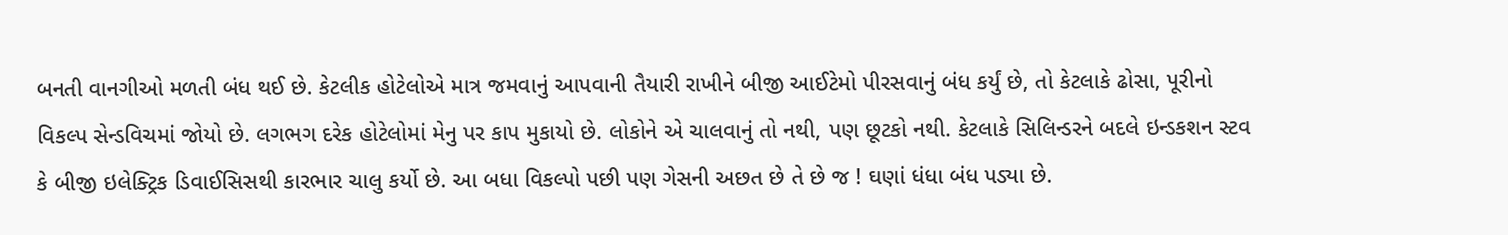બનતી વાનગીઓ મળતી બંધ થઈ છે. કેટલીક હોટેલોએ માત્ર જમવાનું આપવાની તૈયારી રાખીને બીજી આઈટેમો પીરસવાનું બંધ કર્યું છે, તો કેટલાકે ઢોસા, પૂરીનો વિકલ્પ સેન્ડવિચમાં જોયો છે. લગભગ દરેક હોટેલોમાં મેનુ પર કાપ મુકાયો છે. લોકોને એ ચાલવાનું તો નથી, પણ છૂટકો નથી. કેટલાકે સિલિન્ડરને બદલે ઇન્ડકશન સ્ટવ કે બીજી ઇલેક્ટ્રિક ડિવાઈસિસથી કારભાર ચાલુ કર્યો છે. આ બધા વિકલ્પો પછી પણ ગેસની અછત છે તે છે જ ! ઘણાં ધંધા બંધ પડ્યા છે.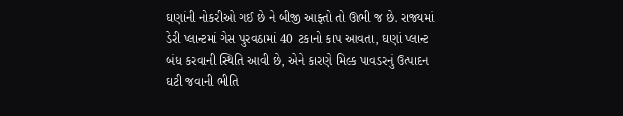ઘણાંની નોકરીઓ ગઈ છે ને બીજી આફ્તો તો ઊભી જ છે. રાજ્યમાં ડેરી પ્લાન્ટમાં ગેસ પુરવઠામાં 40 ટકાનો કાપ આવતા, ઘણાં પ્લાન્ટ બંધ કરવાની સ્થિતિ આવી છે, એને કારણે મિલ્ક પાવડરનું ઉત્પાદન ઘટી જવાની ભીતિ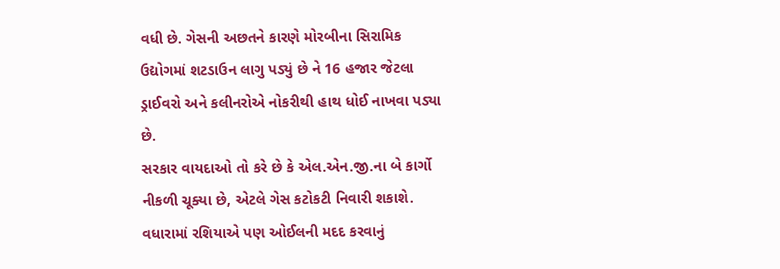વધી છે. ગેસની અછતને કારણે મોરબીના સિરામિક ઉદ્યોગમાં શટડાઉન લાગુ પડ્યું છે ને 16 હજાર જેટલા ડ્રાઈવરો અને કલીનરોએ નોકરીથી હાથ ધોઈ નાખવા પડ્યા છે.
સરકાર વાયદાઓ તો કરે છે કે એલ.એન.જી.ના બે કાર્ગો નીકળી ચૂક્યા છે, એટલે ગેસ કટોકટી નિવારી શકાશે. વધારામાં રશિયાએ પણ ઓઈલની મદદ કરવાનું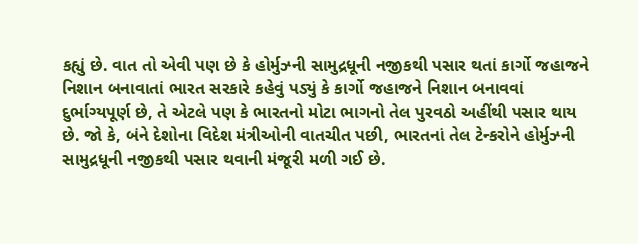કહ્યું છે. વાત તો એવી પણ છે કે હોર્મુઝ્ની સામુદ્રધૂની નજીકથી પસાર થતાં કાર્ગો જહાજને નિશાન બનાવાતાં ભારત સરકારે કહેવું પડ્યું કે કાર્ગો જહાજને નિશાન બનાવવાં દુર્ભાગ્યપૂર્ણ છે, તે એટલે પણ કે ભારતનો મોટા ભાગનો તેલ પુરવઠો અહીંથી પસાર થાય છે. જો કે, બંને દેશોના વિદેશ મંત્રીઓની વાતચીત પછી, ભારતનાં તેલ ટેન્કરોને હોર્મુઝ્ની સામુદ્રધૂની નજીકથી પસાર થવાની મંજૂરી મળી ગઈ છે.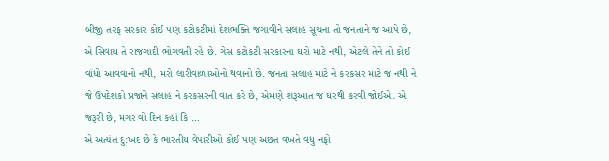બીજી તરફ સરકાર કોઈ પણ કટોકટીમાં દેશભક્તિ જગાવીને સલાહ સૂચના તો જનતાને જ આપે છે, એ સિવાય તે રાજગાદી ભોગવતી રહે છે. ગેસ કટોકટી સરકારના ઘરો માટે નથી, એટલે તેને તો કોઈ વાંધો આવવાનો નથી, મરો લારીવાળાઓનો થવાનો છે. જનતા સલાહ માટે ને કરકસર માટે જ નથી ને જે ઉપદેશકો પ્રજાને સલાહ ને કરકસરની વાત કરે છે, એમણે શરૂઆત જ ઘરથી કરવી જોઈએ. એ જરૂરી છે, મગર વો દિન કહાં કિ …
એ અત્યંત દુ:ખદ છે કે ભારતીય વેપારીઓ કોઈ પણ અછત વખતે વધુ નફો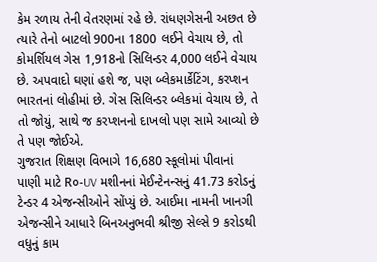કેમ રળાય તેની વેતરણમાં રહે છે. રાંધણગેસની અછત છે ત્યારે તેનો બાટલો 900ના 1800 લઈને વેચાય છે, તો કોમર્શિયલ ગેસ 1,918નો સિલિન્ડર 4,000 લઈને વેચાય છે. અપવાદો ઘણાં હશે જ, પણ બ્લેકમાર્કેટિંગ, કરપ્શન ભારતનાં લોહીમાં છે. ગેસ સિલિન્ડર બ્લેકમાં વેચાય છે, તે તો જોયું, સાથે જ કરપ્શનનો દાખલો પણ સામે આવ્યો છે તે પણ જોઈએ.
ગુજરાત શિક્ષણ વિભાગે 16,680 સ્કૂલોમાં પીવાનાં પાણી માટે R૦-UV મશીનનાં મેઈન્ટેનન્સનું 41.73 કરોડનું ટેન્ડર 4 એજન્સીઓને સોંપ્યું છે. આઈમા નામની ખાનગી એજન્સીને આધારે બિનઅનુભવી શ્રીજી સેલ્સે 9 કરોડથી વધુનું કામ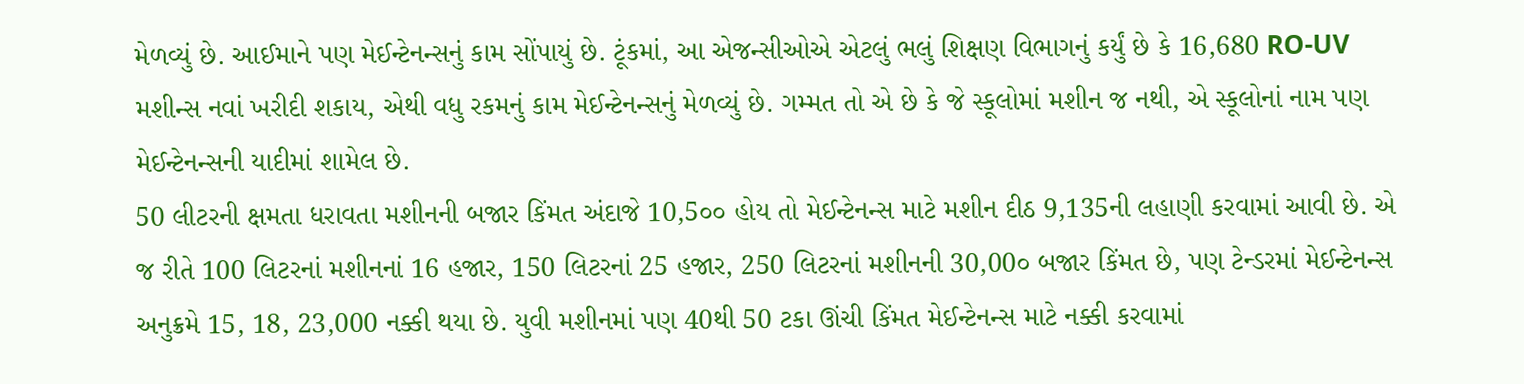મેળવ્યું છે. આઈમાને પણ મેઈન્ટેનન્સનું કામ સોંપાયું છે. ટૂંકમાં, આ એજન્સીઓએ એટલું ભલું શિક્ષણ વિભાગનું કર્યું છે કે 16,680 RO-UV મશીન્સ નવાં ખરીદી શકાય, એથી વધુ રકમનું કામ મેઈન્ટેનન્સનું મેળવ્યું છે. ગમ્મત તો એ છે કે જે સ્કૂલોમાં મશીન જ નથી, એ સ્કૂલોનાં નામ પણ મેઈન્ટેનન્સની યાદીમાં શામેલ છે.
50 લીટરની ક્ષમતા ધરાવતા મશીનની બજાર કિંમત અંદાજે 10,5૦૦ હોય તો મેઈન્ટેનન્સ માટે મશીન દીઠ 9,135ની લહાણી કરવામાં આવી છે. એ જ રીતે 100 લિટરનાં મશીનનાં 16 હજાર, 150 લિટરનાં 25 હજાર, 250 લિટરનાં મશીનની 30,00૦ બજાર કિંમત છે, પણ ટેન્ડરમાં મેઈન્ટેનન્સ અનુક્રમે 15, 18, 23,000 નક્કી થયા છે. યુવી મશીનમાં પણ 40થી 50 ટકા ઊંચી કિંમત મેઈન્ટેનન્સ માટે નક્કી કરવામાં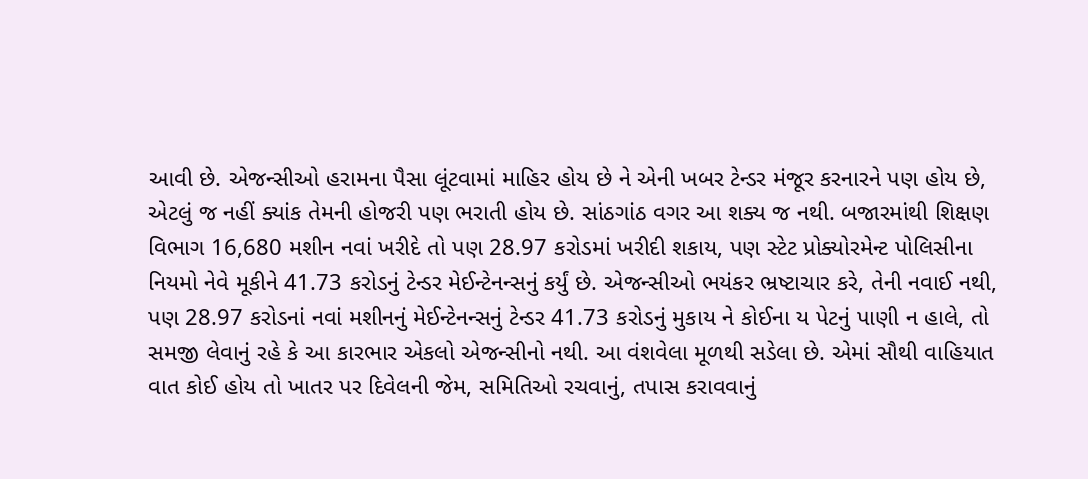આવી છે. એજન્સીઓ હરામના પૈસા લૂંટવામાં માહિર હોય છે ને એની ખબર ટેન્ડર મંજૂર કરનારને પણ હોય છે, એટલું જ નહીં ક્યાંક તેમની હોજરી પણ ભરાતી હોય છે. સાંઠગાંઠ વગર આ શક્ય જ નથી. બજારમાંથી શિક્ષણ વિભાગ 16,680 મશીન નવાં ખરીદે તો પણ 28.97 કરોડમાં ખરીદી શકાય, પણ સ્ટેટ પ્રોક્યોરમેન્ટ પોલિસીના નિયમો નેવે મૂકીને 41.73 કરોડનું ટેન્ડર મેઈન્ટેનન્સનું કર્યું છે. એજન્સીઓ ભયંકર ભ્રષ્ટાચાર કરે, તેની નવાઈ નથી, પણ 28.97 કરોડનાં નવાં મશીનનું મેઈન્ટેનન્સનું ટેન્ડર 41.73 કરોડનું મુકાય ને કોઈના ય પેટનું પાણી ન હાલે, તો સમજી લેવાનું રહે કે આ કારભાર એકલો એજન્સીનો નથી. આ વંશવેલા મૂળથી સડેલા છે. એમાં સૌથી વાહિયાત વાત કોઈ હોય તો ખાતર પર દિવેલની જેમ, સમિતિઓ રચવાનું, તપાસ કરાવવાનું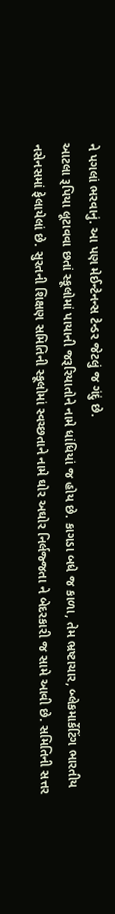ને પગલાં ભરવાનું. આ પણ મેઈન્ટેનન્સ ટેન્ડર જેટલું જ ગંદું છે.
આટલા રૂપિયા લૂટાવવા છતાં સ્કૂલોમાં પાયાની જરૂરિયાતોને નામે ધાંધિયાં જ હોય છે. કાગડા બધે જ કાળા, તેમ ભ્રષ્ટાચાર, બ્લેકમાર્કેટિંગ ભારતીય નસેનસમાં ફેલાયેલાં છે. સુરતની શિક્ષણ સમિતિની સ્કૂલોમાં સ્વચ્છતાને નામે ઘોર અઘોર નિર્લજ્જતા ને બેદરકારી જ સામે આવી છે. સમિતિની સત્તર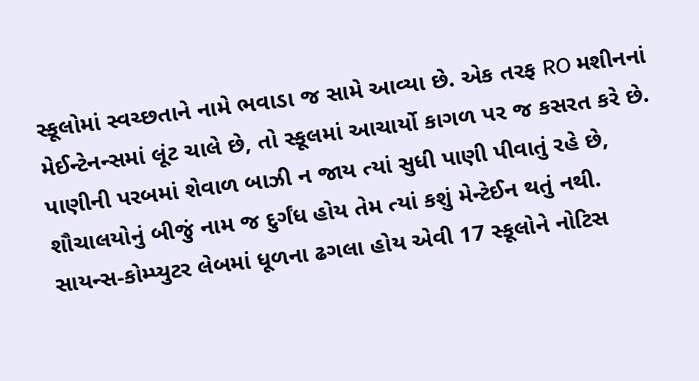સ્કૂલોમાં સ્વચ્છતાને નામે ભવાડા જ સામે આવ્યા છે. એક તરફ RO મશીનનાં મેઈન્ટેનન્સમાં લૂંટ ચાલે છે, તો સ્કૂલમાં આચાર્યો કાગળ પર જ કસરત કરે છે. પાણીની પરબમાં શેવાળ બાઝી ન જાય ત્યાં સુધી પાણી પીવાતું રહે છે, શૌચાલયોનું બીજું નામ જ દુર્ગંધ હોય તેમ ત્યાં કશું મેન્ટેઈન થતું નથી. સાયન્સ-કોમ્પ્યુટર લેબમાં ધૂળના ઢગલા હોય એવી 17 સ્કૂલોને નોટિસ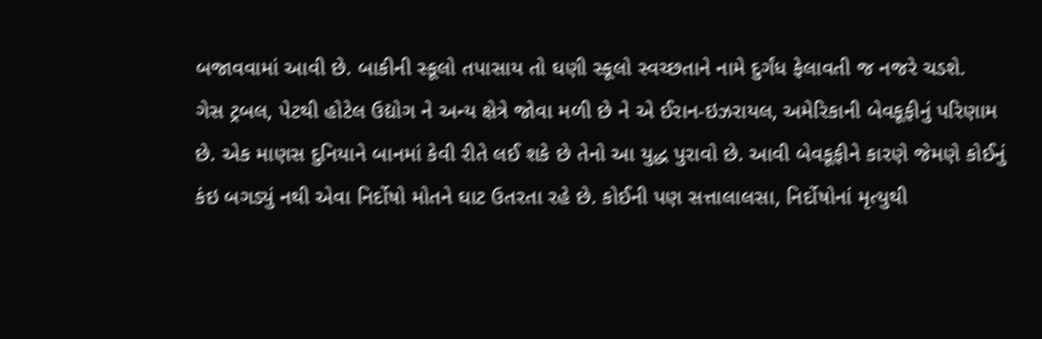બજાવવામાં આવી છે. બાકીની સ્કૂલો તપાસાય તો ઘણી સ્કૂલો સ્વચ્છતાને નામે દુર્ગંધ ફેલાવતી જ નજરે ચડશે.
ગેસ ટ્રબલ, પેટથી હોટેલ ઉદ્યોગ ને અન્ય ક્ષેત્રે જોવા મળી છે ને એ ઈરાન-ઇઝરાયલ, અમેરિકાની બેવકૂફીનું પરિણામ છે. એક માણસ દુનિયાને બાનમાં કેવી રીતે લઈ શકે છે તેનો આ યુદ્ધ પુરાવો છે. આવી બેવકૂફીને કારણે જેમણે કોઈનું કંઇ બગડ્યું નથી એવા નિર્દોષો મોતને ઘાટ ઉતરતા રહે છે. કોઈની પણ સત્તાલાલસા, નિર્દોષોનાં મૃત્યુથી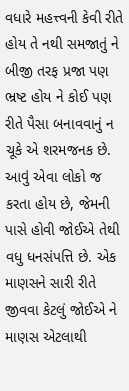વધારે મહત્ત્વની કેવી રીતે હોય તે નથી સમજાતું ને બીજી તરફ પ્રજા પણ ભ્રષ્ટ હોય ને કોઈ પણ રીતે પૈસા બનાવવાનું ન ચૂકે એ શરમજનક છે. આવું એવા લોકો જ કરતા હોય છે, જેમની પાસે હોવી જોઈએ તેથી વધુ ધનસંપત્તિ છે. એક માણસને સારી રીતે જીવવા કેટલું જોઈએ ને માણસ એટલાથી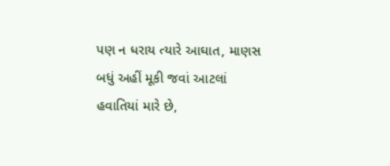પણ ન ધરાય ત્યારે આઘાત, માણસ બધું અહીં મૂકી જવાં આટલાં હવાતિયાં મારે છે,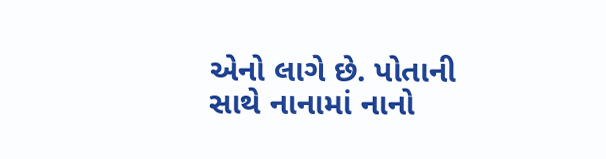એનો લાગે છે. પોતાની સાથે નાનામાં નાનો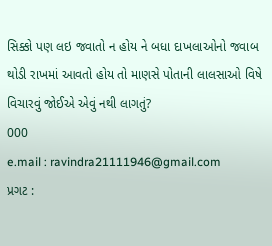સિક્કો પણ લઇ જવાતો ન હોય ને બધા દાખલાઓનો જવાબ થોડી રાખમાં આવતો હોય તો માણસે પોતાની લાલસાઓ વિષે વિચારવું જોઈએ એવું નથી લાગતું?
000
e.mail : ravindra21111946@gmail.com
પ્રગટ :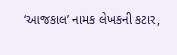‘આજકાલ’ નામક લેખકની કટાર,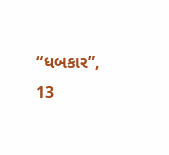“ધબકાર”, 13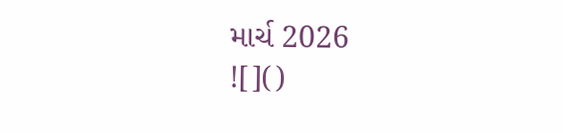માર્ચ 2026
![]()